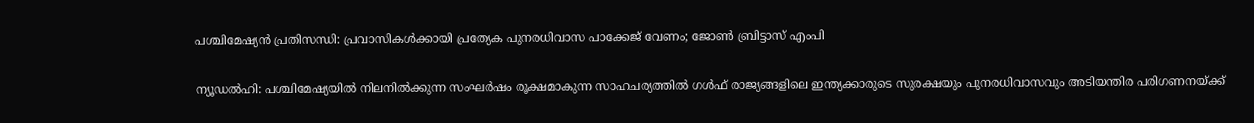പശ്ചിമേഷ്യൻ പ്രതിസന്ധി: പ്രവാസികൾക്കായി പ്രത്യേക പുനരധിവാസ പാക്കേജ് വേണം; ജോൺ ബ്രിട്ടാസ് എംപി

ന്യൂഡൽഹി: പശ്ചിമേഷ്യയിൽ നിലനിൽക്കുന്ന സംഘർഷം രൂക്ഷമാകുന്ന സാഹചര്യത്തിൽ ഗൾഫ് രാജ്യങ്ങളിലെ ഇന്ത്യക്കാരുടെ സുരക്ഷയും പുനരധിവാസവും അടിയന്തിര പരിഗണനയ്ക്ക്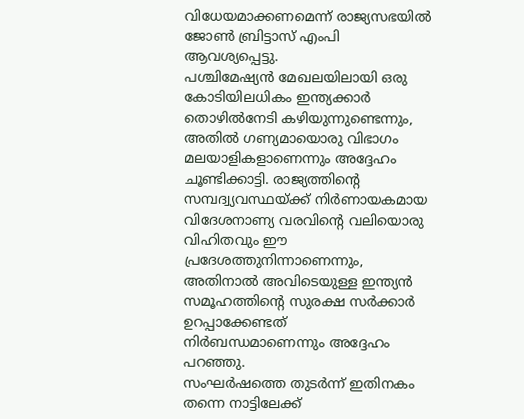വിധേയമാക്കണമെന്ന് രാജ്യസഭയിൽ ജോൺ ബ്രിട്ടാസ് എംപി ആവശ്യപ്പെട്ടു.
പശ്ചിമേഷ്യൻ മേഖലയിലായി ഒരു കോടിയിലധികം ഇന്ത്യക്കാർ തൊഴിൽനേടി കഴിയുന്നുണ്ടെന്നും, അതിൽ ഗണ്യമായൊരു വിഭാഗം മലയാളികളാണെന്നും അദ്ദേഹം ചൂണ്ടിക്കാട്ടി. രാജ്യത്തിന്റെ സമ്പദ്വ്യവസ്ഥയ്ക്ക് നിർണായകമായ വിദേശനാണ്യ വരവിന്റെ വലിയൊരു വിഹിതവും ഈ പ്രദേശത്തുനിന്നാണെന്നും, അതിനാൽ അവിടെയുള്ള ഇന്ത്യൻ സമൂഹത്തിന്റെ സുരക്ഷ സർക്കാർ ഉറപ്പാക്കേണ്ടത് നിർബന്ധമാണെന്നും അദ്ദേഹം പറഞ്ഞു.
സംഘർഷത്തെ തുടർന്ന് ഇതിനകം തന്നെ നാട്ടിലേക്ക്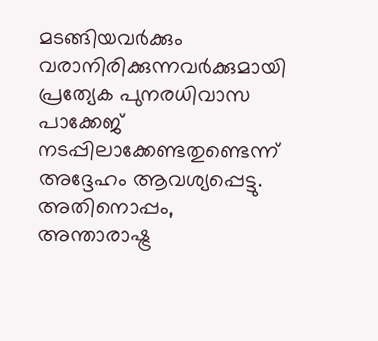മടങ്ങിയവർക്കും വരാനിരിക്കുന്നവർക്കുമായി പ്രത്യേക പുനരധിവാസ പാക്കേജ് നടപ്പിലാക്കേണ്ടതുണ്ടെന്ന് അദ്ദേഹം ആവശ്യപ്പെട്ടു.
അതിനൊപ്പം, അന്താരാഷ്ട്ര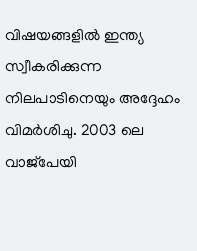വിഷയങ്ങളിൽ ഇന്ത്യ സ്വീകരിക്കുന്ന നിലപാടിനെയും അദ്ദേഹം വിമർശിചു. 2003 ലെ വാജ്പേയി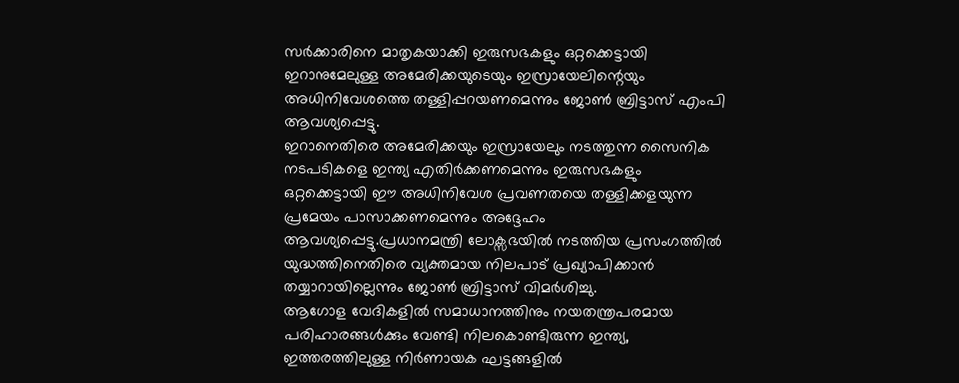സർക്കാരിനെ മാതൃകയാക്കി ഇരുസഭകളും ഒറ്റക്കെട്ടായി ഇറാനുമേലുള്ള അമേരിക്കയുടെയും ഇസ്രായേലിന്റെയും അധിനിവേശത്തെ തള്ളിപ്പറയണമെന്നും ജോൺ ബ്രിട്ടാസ് എംപി ആവശ്യപ്പെട്ടു.
ഇറാനെതിരെ അമേരിക്കയും ഇസ്രായേലും നടത്തുന്ന സൈനിക നടപടികളെ ഇന്ത്യ എതിർക്കണമെന്നും ഇരുസഭകളും ഒറ്റക്കെട്ടായി ഈ അധിനിവേശ പ്രവണതയെ തള്ളിക്കളയുന്ന പ്രമേയം പാസാക്കണമെന്നും അദ്ദേഹം ആവശ്യപ്പെട്ടു.പ്രധാനമന്ത്രി ലോക്സഭയിൽ നടത്തിയ പ്രസംഗത്തിൽ യുദ്ധത്തിനെതിരെ വ്യക്തമായ നിലപാട് പ്രഖ്യാപിക്കാൻ തയ്യാറായില്ലെന്നും ജോൺ ബ്രിട്ടാസ് വിമർശിച്ചു.
ആഗോള വേദികളിൽ സമാധാനത്തിനും നയതന്ത്രപരമായ പരിഹാരങ്ങൾക്കും വേണ്ടി നിലകൊണ്ടിരുന്ന ഇന്ത്യ, ഇത്തരത്തിലുള്ള നിർണായക ഘട്ടങ്ങളിൽ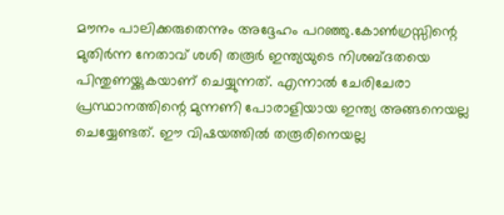മൗനം പാലിക്കരുതെന്നും അദ്ദേഹം പറഞ്ഞു.കോൺഗ്രസ്സിന്റെ മുതിർന്ന നേതാവ് ശശി തരൂർ ഇന്ത്യയുടെ നിശബ്ദതയെ പിന്തുണയ്ക്കുകയാണ് ചെയ്യുന്നത്. എന്നാൽ ചേരിചേരാ പ്രസ്ഥാനത്തിന്റെ മുന്നണി പോരാളിയായ ഇന്ത്യ അങ്ങനെയല്ല ചെയ്യേണ്ടത്. ഈ വിഷയത്തിൽ തരൂരിനെയല്ല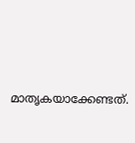മാതൃകയാക്കേണ്ടത്.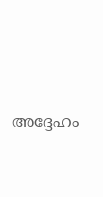അദ്ദേഹം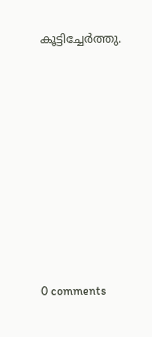കൂട്ടിച്ചേർത്തു.











0 comments